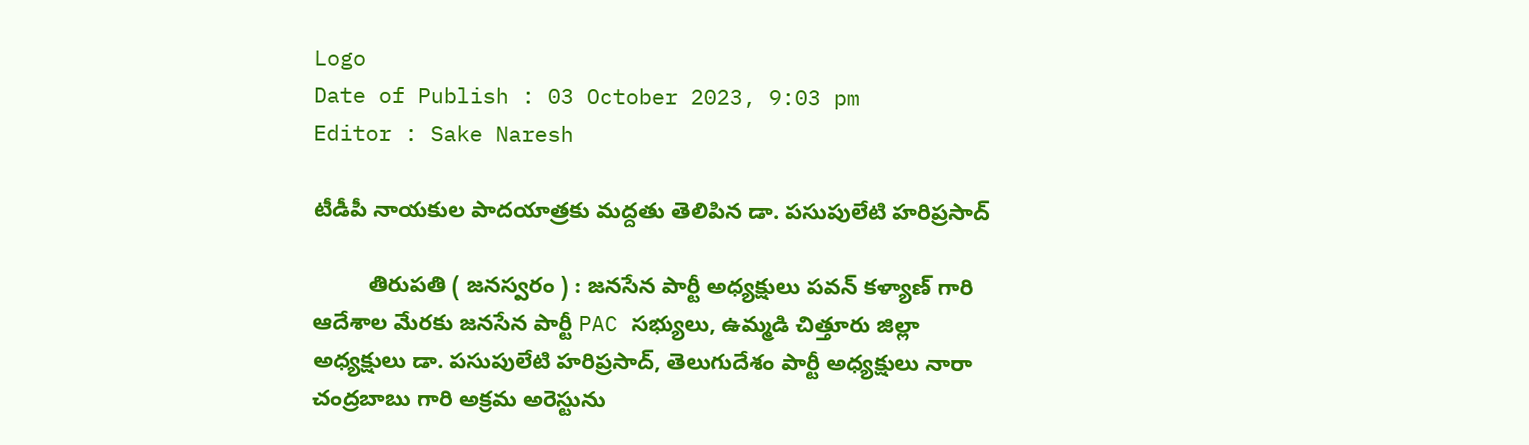Logo
Date of Publish : 03 October 2023, 9:03 pm
Editor : Sake Naresh

టీడీపీ నాయకుల పాదయాత్రకు మద్దతు తెలిపిన డా. పసుపులేటి హరిప్రసాద్

         తిరుపతి ( జనస్వరం ) : జనసేన పార్టీ అధ్యక్షులు పవన్ కళ్యాణ్ గారి ఆదేశాల మేరకు జనసేన పార్టీ PAC సభ్యులు, ఉమ్మడి చిత్తూరు జిల్లా అధ్యక్షులు డా. పసుపులేటి హరిప్రసాద్, తెలుగుదేశం పార్టీ అధ్యక్షులు నారా చంద్రబాబు గారి అక్రమ అరెస్టును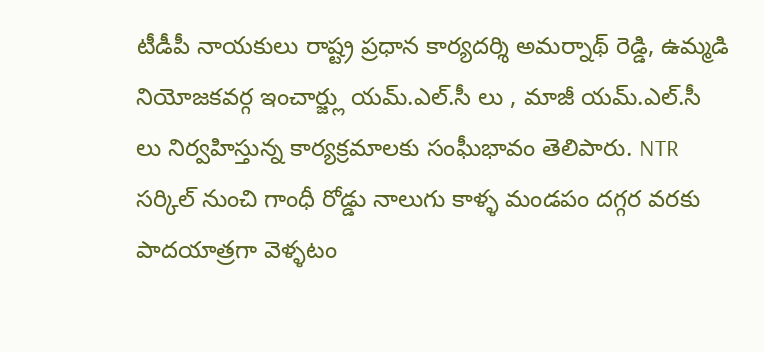టీడీపీ నాయకులు రాష్ట్ర ప్రధాన కార్యదర్శి అమర్నాథ్ రెడ్డి, ఉమ్మడి నియోజకవర్గ ఇంచార్జ్లు యమ్.ఎల్.సీ లు , మాజీ యమ్.ఎల్.సీ లు నిర్వహిస్తున్న కార్యక్రమాలకు సంఘీభావం తెలిపారు. NTR సర్కిల్ నుంచి గాంధీ రోడ్డు నాలుగు కాళ్ళ మండపం దగ్గర వరకు పాదయాత్రగా వెళ్ళటం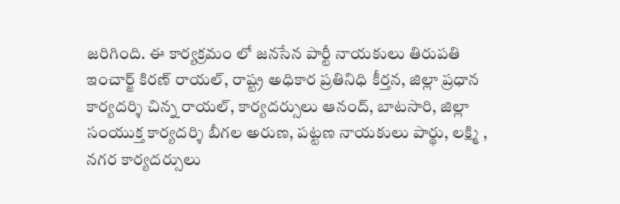జరిగింది. ఈ కార్యక్రమం లో జనసేన పార్టీ నాయకులు తిరుపతి ఇంచార్జ్ కిరణ్ రాయల్, రాష్ట్ర అధికార ప్రతినిధి కీర్తన, జిల్లా ప్రధాన కార్యదర్శి చిన్న రాయల్, కార్యదర్సులు ఆనంద్, బాటసారి, జిల్లా సంయుక్త కార్యదర్శి బీగల అరుణ, పట్టణ నాయకులు పార్థు, లక్ష్మి , నగర కార్యదర్సులు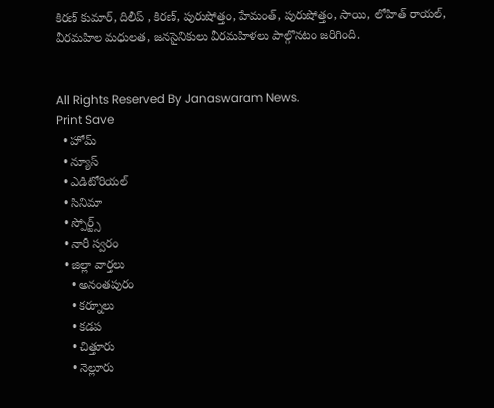కిరణ్ కుమార్, దిలీప్ , కిరణ్, పురుషోత్తం, హేమంత్, పురుషోత్తం, సాయి, లోహిత్ రాయల్, వీరమహిల మధులత, జనసైనికులు వీరమహిళలు పాల్గొనటం జరిగింది.


All Rights Reserved By Janaswaram News.
Print Save
  • హోమ్
  • న్యూస్
  • ఎడిటోరియల్
  • సినిమా
  • స్పోర్ట్స్
  • నారీ స్వరం
  • జిల్లా వార్తలు
    • అనంతపురం
    • కర్నూలు
    • కడప
    • చిత్తూరు
    • నెల్లూరు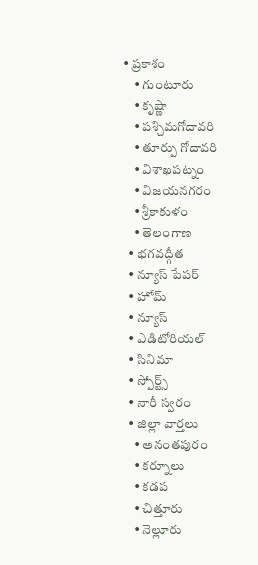• ప్రకాశం
    • గుంటూరు
    • కృష్ణా
    • పశ్చిమగోదావరి
    • తూర్పు గోదావరి
    • విశాఖపట్నం
    • విజయనగరం
    • శ్రీకాకుళం
    • తెలంగాణ
  • భగవద్గీత
  • న్యూస్ పేపర్
  • హోమ్
  • న్యూస్
  • ఎడిటోరియల్
  • సినిమా
  • స్పోర్ట్స్
  • నారీ స్వరం
  • జిల్లా వార్తలు
    • అనంతపురం
    • కర్నూలు
    • కడప
    • చిత్తూరు
    • నెల్లూరు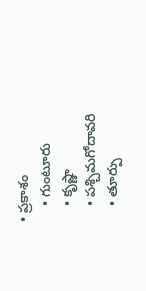• ప్రకాశం
    • గుంటూరు
    • కృష్ణా
    • పశ్చిమగోదావరి
    • తూర్పు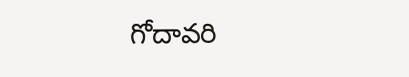గోదావరి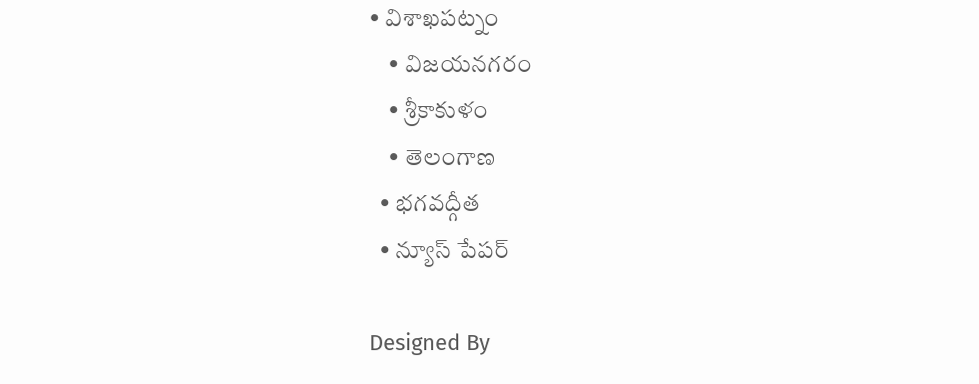• విశాఖపట్నం
    • విజయనగరం
    • శ్రీకాకుళం
    • తెలంగాణ
  • భగవద్గీత
  • న్యూస్ పేపర్

Designed By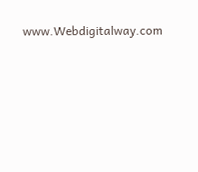www.Webdigitalway.com